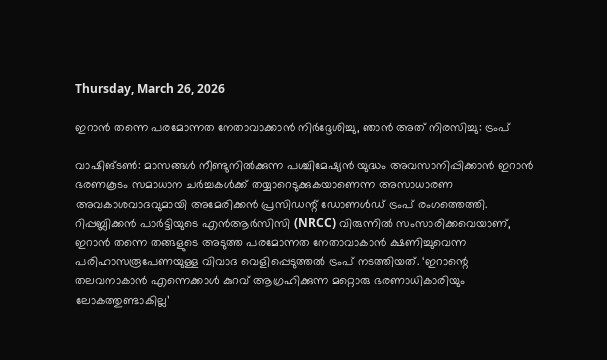Thursday, March 26, 2026

ഇറാന്‍ തന്നെ പരമോന്നത നേതാവാക്കാന്‍ നിര്‍ദ്ദേശിച്ചു, ഞാന്‍ അത് നിരസിച്ചു: ട്രംപ്

വാഷിങ്ടണ്‍: മാസങ്ങള്‍ നീണ്ടുനില്‍ക്കുന്ന പശ്ചിമേഷ്യന്‍ യുദ്ധം അവസാനിപ്പിക്കാന്‍ ഇറാന്‍ ഭരണകൂടം സമാധാന ചര്‍ച്ചകള്‍ക്ക് തയ്യാറെടുക്കുകയാണെന്ന അസാധാരണ അവകാശവാദവുമായി അമേരിക്കന്‍ പ്രസിഡന്റ് ഡോണള്‍ഡ് ട്രംപ് രംഗത്തെത്തി. റിപ്പബ്ലിക്കന്‍ പാര്‍ട്ടിയുടെ എന്‍ആര്‍സിസി (NRCC) വിരുന്നില്‍ സംസാരിക്കവെയാണ്, ഇറാന്‍ തന്നെ തങ്ങളുടെ അടുത്ത പരമോന്നത നേതാവാകാന്‍ ക്ഷണിച്ചുവെന്ന പരിഹാസരൂപേണയുള്ള വിവാദ വെളിപ്പെടുത്തല്‍ ട്രംപ് നടത്തിയത്. ‘ഇറാന്റെ തലവനാകാന്‍ എന്നെക്കാള്‍ കുറവ് ആഗ്രഹിക്കുന്ന മറ്റൊരു ഭരണാധികാരിയും ലോകത്തുണ്ടാകില്ല’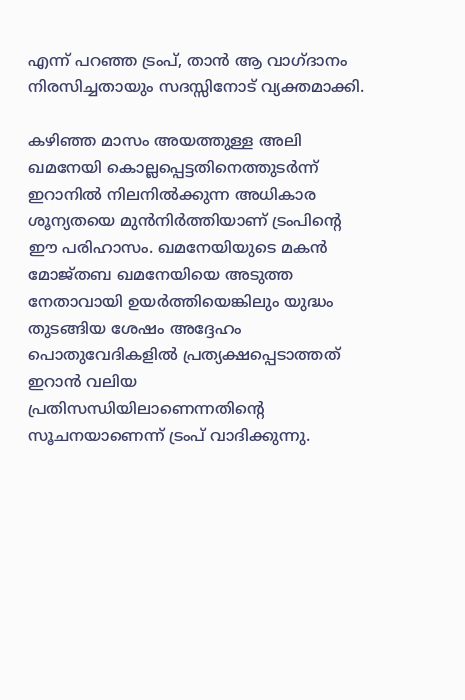എന്ന് പറഞ്ഞ ട്രംപ്, താന്‍ ആ വാഗ്ദാനം നിരസിച്ചതായും സദസ്സിനോട് വ്യക്തമാക്കി.

കഴിഞ്ഞ മാസം അയത്തുള്ള അലി ഖമനേയി കൊല്ലപ്പെട്ടതിനെത്തുടര്‍ന്ന് ഇറാനില്‍ നിലനില്‍ക്കുന്ന അധികാര ശൂന്യതയെ മുന്‍നിര്‍ത്തിയാണ് ട്രംപിന്റെ ഈ പരിഹാസം. ഖമനേയിയുടെ മകന്‍ മോജ്തബ ഖമനേയിയെ അടുത്ത നേതാവായി ഉയര്‍ത്തിയെങ്കിലും യുദ്ധം തുടങ്ങിയ ശേഷം അദ്ദേഹം പൊതുവേദികളില്‍ പ്രത്യക്ഷപ്പെടാത്തത് ഇറാന്‍ വലിയ പ്രതിസന്ധിയിലാണെന്നതിന്റെ സൂചനയാണെന്ന് ട്രംപ് വാദിക്കുന്നു.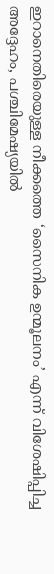ഇറാനെതിരെയുള്ള നീക്കത്തെ ‘സൈനിക ഉന്മൂലനം’ എന്ന് വിശേഷിപ്പിച്ച അദ്ദേഹം, പശ്ചിമേഷ്യയില്‍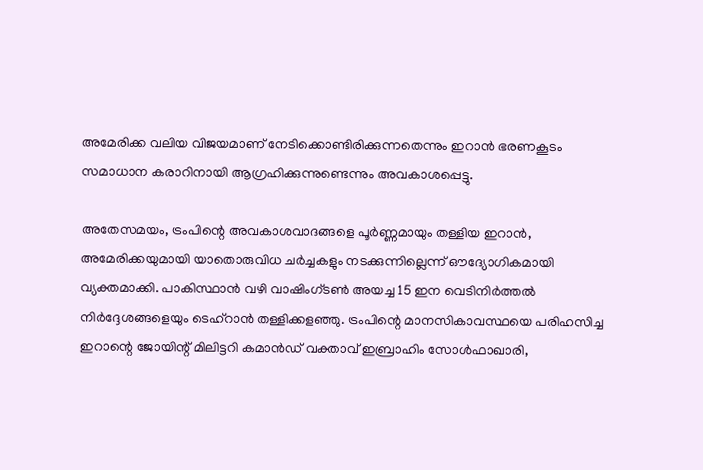അമേരിക്ക വലിയ വിജയമാണ് നേടിക്കൊണ്ടിരിക്കുന്നതെന്നും ഇറാന്‍ ഭരണകൂടം സമാധാന കരാറിനായി ആഗ്രഹിക്കുന്നുണ്ടെന്നും അവകാശപ്പെട്ടു.

അതേസമയം, ട്രംപിന്റെ അവകാശവാദങ്ങളെ പൂര്‍ണ്ണമായും തള്ളിയ ഇറാന്‍, അമേരിക്കയുമായി യാതൊരുവിധ ചര്‍ച്ചകളും നടക്കുന്നില്ലെന്ന് ഔദ്യോഗികമായി വ്യക്തമാക്കി. പാകിസ്ഥാന്‍ വഴി വാഷിംഗ്ടണ്‍ അയച്ച 15 ഇന വെടിനിര്‍ത്തല്‍ നിര്‍ദ്ദേശങ്ങളെയും ടെഹ്‌റാന്‍ തള്ളിക്കളഞ്ഞു. ട്രംപിന്റെ മാനസികാവസ്ഥയെ പരിഹസിച്ച ഇറാന്റെ ജോയിന്റ് മിലിട്ടറി കമാന്‍ഡ് വക്താവ് ഇബ്രാഹിം സോള്‍ഫാഖാരി,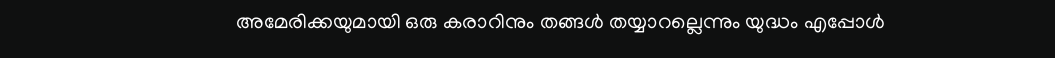അമേരിക്കയുമായി ഒരു കരാറിനും തങ്ങള്‍ തയ്യാറല്ലെന്നും യുദ്ധം എപ്പോള്‍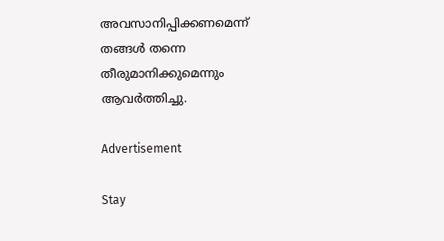അവസാനിപ്പിക്കണമെന്ന് തങ്ങള്‍ തന്നെ തീരുമാനിക്കുമെന്നും ആവര്‍ത്തിച്ചു.

Advertisement

Stay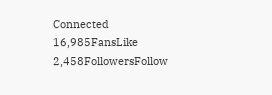Connected
16,985FansLike
2,458FollowersFollow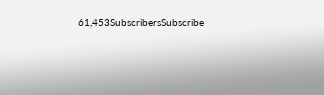61,453SubscribersSubscribe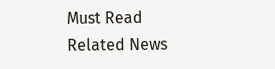Must Read
Related News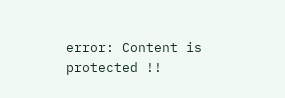error: Content is protected !!